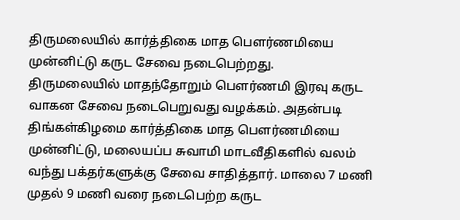திருமலையில் கார்த்திகை மாத பௌர்ணமியை முன்னிட்டு கருட சேவை நடைபெற்றது.
திருமலையில் மாதந்தோறும் பௌர்ணமி இரவு கருட வாகன சேவை நடைபெறுவது வழக்கம். அதன்படி திங்கள்கிழமை கார்த்திகை மாத பௌர்ணமியை முன்னிட்டு, மலையப்ப சுவாமி மாடவீதிகளில் வலம் வந்து பக்தர்களுக்கு சேவை சாதித்தார். மாலை 7 மணி முதல் 9 மணி வரை நடைபெற்ற கருட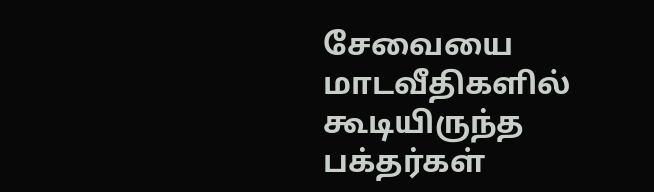சேவையை மாடவீதிகளில் கூடியிருந்த பக்தர்கள்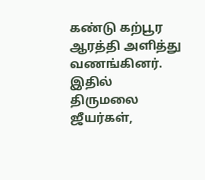கண்டு கற்பூர ஆரத்தி அளித்து வணங்கினர்.
இதில் திருமலை ஜீயர்கள்,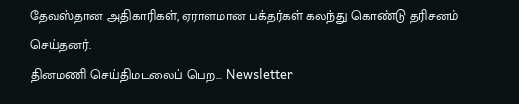தேவஸ்தான அதிகாரிகள், ஏராளமான பக்தர்கள் கலந்து கொண்டு தரிசனம் செய்தனர்.
தினமணி செய்திமடலைப் பெற... Newsletter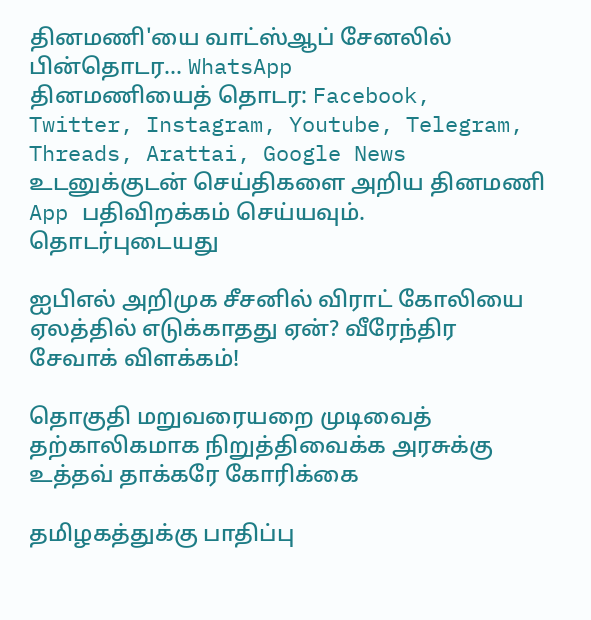தினமணி'யை வாட்ஸ்ஆப் சேனலில் பின்தொடர... WhatsApp
தினமணியைத் தொடர: Facebook, Twitter, Instagram, Youtube, Telegram, Threads, Arattai, Google News
உடனுக்குடன் செய்திகளை அறிய தினமணி App பதிவிறக்கம் செய்யவும்.
தொடர்புடையது

ஐபிஎல் அறிமுக சீசனில் விராட் கோலியை ஏலத்தில் எடுக்காதது ஏன்? வீரேந்திர சேவாக் விளக்கம்!

தொகுதி மறுவரையறை முடிவைத் தற்காலிகமாக நிறுத்திவைக்க அரசுக்கு உத்தவ் தாக்கரே கோரிக்கை

தமிழகத்துக்கு பாதிப்பு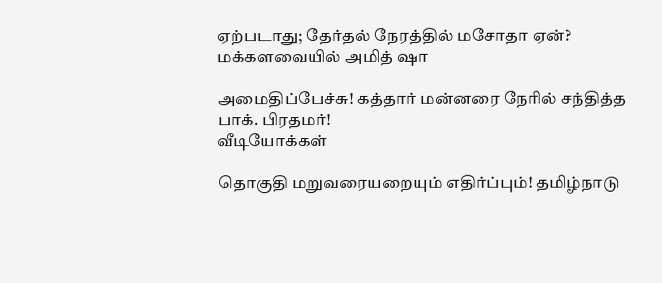ஏற்படாது; தேர்தல் நேரத்தில் மசோதா ஏன்? மக்களவையில் அமித் ஷா

அமைதிப்பேச்சு! கத்தார் மன்னரை நேரில் சந்தித்த பாக். பிரதமர்!
வீடியோக்கள்

தொகுதி மறுவரையறையும் எதிர்ப்பும்! தமிழ்நாடு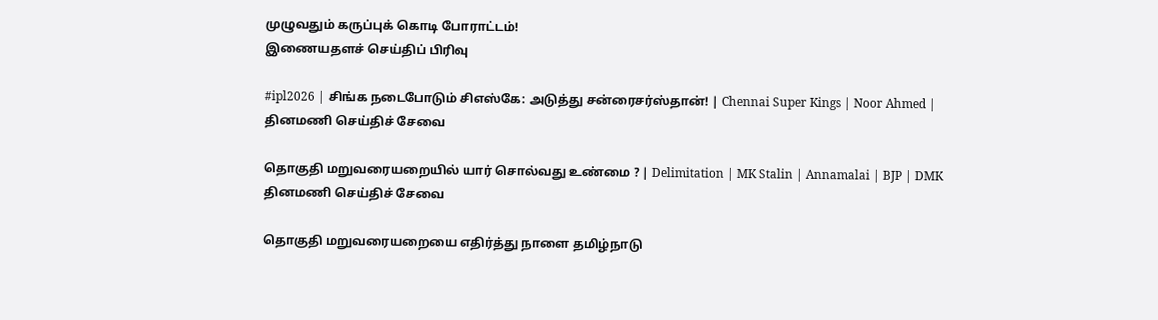முழுவதும் கருப்புக் கொடி போராட்டம்!
இணையதளச் செய்திப் பிரிவு

#ipl2026 | சிங்க நடைபோடும் சிஎஸ்கே: அடுத்து சன்ரைசர்ஸ்தான்! | Chennai Super Kings | Noor Ahmed |
தினமணி செய்திச் சேவை

தொகுதி மறுவரையறையில் யார் சொல்வது உண்மை ? | Delimitation | MK Stalin | Annamalai | BJP | DMK
தினமணி செய்திச் சேவை

தொகுதி மறுவரையறையை எதிர்த்து நாளை தமிழ்நாடு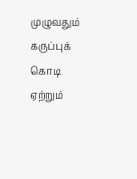முழுவதும் கருப்புக் கொடி ஏற்றும்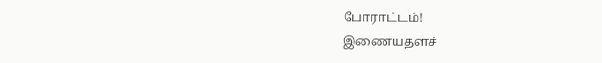போராட்டம்!
இணையதளச்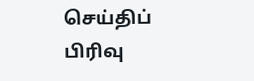செய்திப் பிரிவு